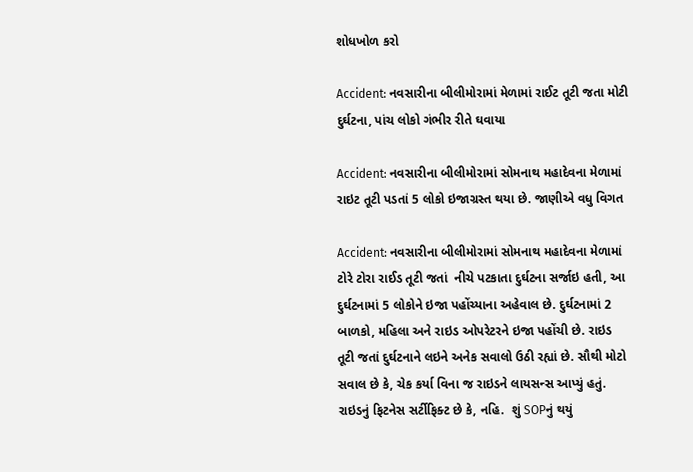શોધખોળ કરો

Accident: નવસારીના બીલીમોરામાં મેળામાં રાઈટ તૂટી જતા મોટી દુર્ઘટના, પાંચ લોકો ગંભીર રીતે ઘવાયા

Accident: નવસારીના બીલીમોરામાં સોમનાથ મહાદેવના મેળામાં રાઇટ તૂટી પડતાં 5 લોકો ઇજાગ્રસ્ત થયા છે. જાણીએ વધુ વિગત

Accident: નવસારીના બીલીમોરામાં સોમનાથ મહાદેવના મેળામાં ટોરે ટોરા રાઈડ તૂટી જતાં  નીચે પટકાતા દુર્ઘટના સર્જાઇ હતી, આ દુર્ઘટનામાં 5 લોકોને ઇજા પહોંચ્યાના અહેવાલ છે. દુર્ઘટનામાં 2 બાળકો, મહિલા અને રાઇડ ઓપરેટરને ઇજા પહોંચી છે. રાઇડ તૂટી જતાં દુર્ઘટનાને લઇને અનેક સવાલો ઉઠી રહ્યાં છે. સૌથી મોટો સવાલ છે કે, ચેક કર્યા વિના જ રાઇડને લાયસન્સ આપ્યું હતું. રાઇડનું ફિટનેસ સર્ટીફિક્ટ છે કે, નહિ.  શું SOPનું થયું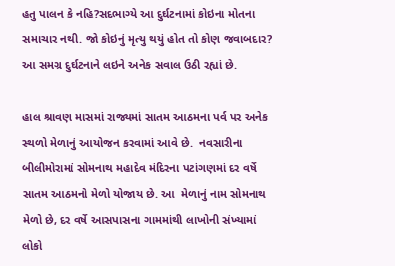હતુ પાલન કે નહિ?સદભાગ્યે આ દુર્ઘટનામાં કોઇના મોતના સમાચાર નથી. જો કોઇનું મૃત્યુ થયું હોત તો કોણ જવાબદાર? આ સમગ્ર દુર્ઘટનાને લઇને અનેક સવાલ ઉઠી રહ્યાં છે.

હાલ શ્રાવણ માસમાં રાજ્યમાં સાતમ આઠમના પર્વ પર અનેક સ્થળો મેળાનું આયોજન કરવામાં આવે છે.  નવસારીના બીલીમોરામાં સોમનાથ મહાદેવ મંદિરના પટાંગણમાં દર વર્ષે સાતમ આઠમનો મેળો યોજાય છે. આ  મેળાનું નામ સોમનાથ મેળો છે, દર વર્ષે આસપાસના ગામમાંથી લાખોની સંખ્યામાં  લોકો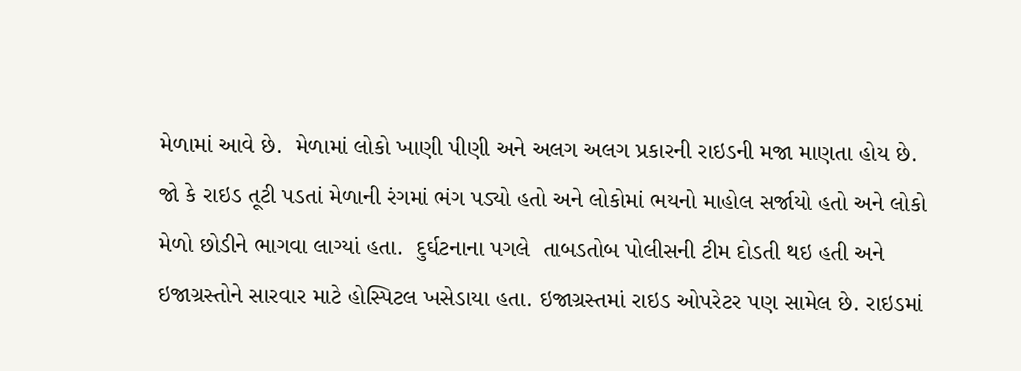મેળામાં આવે છે.  મેળામાં લોકો ખાણી પીણી અને અલગ અલગ પ્રકારની રાઇડની મજા માણતા હોય છે. જો કે રાઇડ તૂટી પડતાં મેળાની રંગમાં ભંગ પડ્યો હતો અને લોકોમાં ભયનો માહોલ સર્જાયો હતો અને લોકો મેળો છોડીને ભાગવા લાગ્યાં હતા.  દુર્ઘટનાના પગલે  તાબડતોબ પોલીસની ટીમ દોડતી થઇ હતી અને ઇજાગ્રસ્તોને સારવાર માટે હોસ્પિટલ ખસેડાયા હતા. ઇજાગ્રસ્તમાં રાઇડ ઓપરેટર પણ સામેલ છે. રાઇડમાં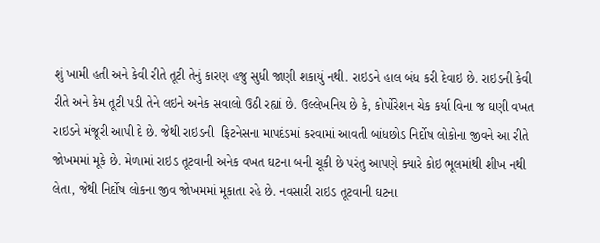શું ખામી હતી અને કેવી રીતે તૂટી તેનું કારણ હજુ સુધી જાણી શકાયું નથી. રાઇડને હાલ બંધ કરી દેવાઇ છે. રાઇડની કેવી રીતે અને કેમ તૂટી પડી તેને લઇને અનેક સવાલો ઉઠી રહ્યાં છે. ઉલ્લેખનિય છે કે, કોર્પોરેશન ચેક કર્યા વિના જ ઘણી વખત રાઇડને મંજૂરી આપી દે છે. જેથી રાઇડની  ફિટનેસના માપદંડમાં કરવામાં આવતી બાંધછોડ નિર્દોષ લોકોના જીવને આ રીતે જોખમમાં મૂકે છે. મેળામાં રાઇડ તૂટવાની અનેક વખત ઘટના બની ચૂકી છે પરંતુ આપણે ક્યારે કોઇ ભૂલમાંથી શીખ નથી લેતા, જેથી નિર્દોષ લોકના જીવ જોખમમાં મૂકાતા રહે છે. નવસારી રાઇડ તૂટવાની ઘટના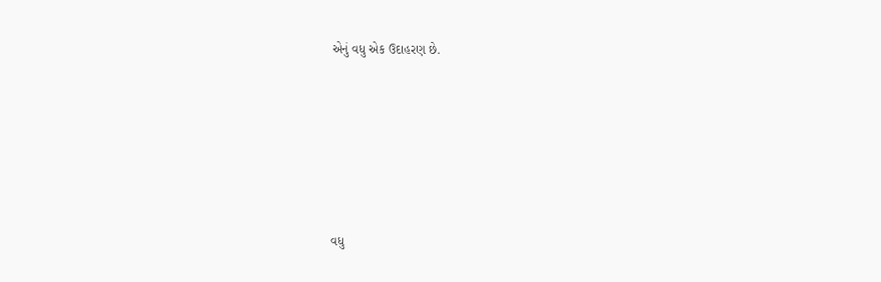એનું વધુ એક ઉદાહરણ છે.







વધુ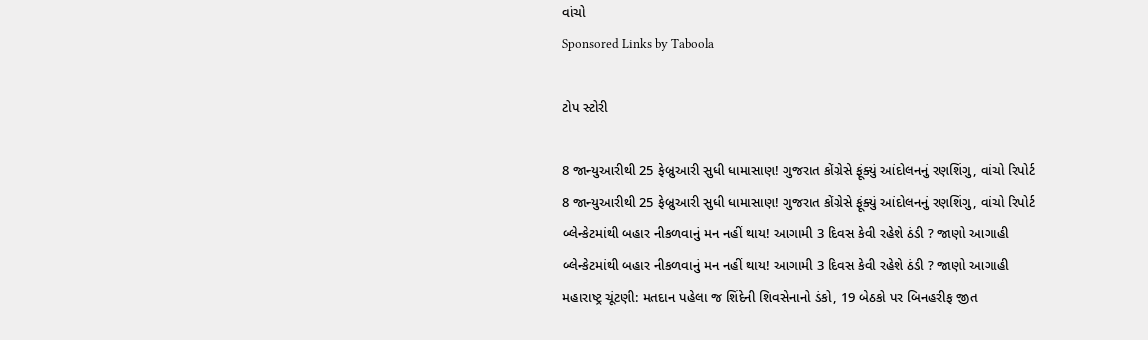વાંચો
Sponsored Links by Taboola

ટોપ સ્ટોરી

8 જાન્યુઆરીથી 25 ફેબ્રુઆરી સુધી ધામાસાણ! ગુજરાત કોંગ્રેસે ફૂંક્યું આંદોલનનું રણશિંગુ, વાંચો રિપોર્ટ
8 જાન્યુઆરીથી 25 ફેબ્રુઆરી સુધી ધામાસાણ! ગુજરાત કોંગ્રેસે ફૂંક્યું આંદોલનનું રણશિંગુ, વાંચો રિપોર્ટ
બ્લેન્કેટમાંથી બહાર નીકળવાનું મન નહીં થાય! આગામી 3 દિવસ કેવી રહેશે ઠંડી ? જાણો આગાહી
બ્લેન્કેટમાંથી બહાર નીકળવાનું મન નહીં થાય! આગામી 3 દિવસ કેવી રહેશે ઠંડી ? જાણો આગાહી
મહારાષ્ટ્ર ચૂંટણી: મતદાન પહેલા જ શિંદેની શિવસેનાનો ડંકો, 19 બેઠકો પર બિનહરીફ જીત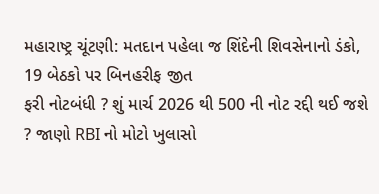મહારાષ્ટ્ર ચૂંટણી: મતદાન પહેલા જ શિંદેની શિવસેનાનો ડંકો, 19 બેઠકો પર બિનહરીફ જીત
ફરી નોટબંધી ? શું માર્ચ 2026 થી 500 ની નોટ રદ્દી થઈ જશે ? જાણો RBI નો મોટો ખુલાસો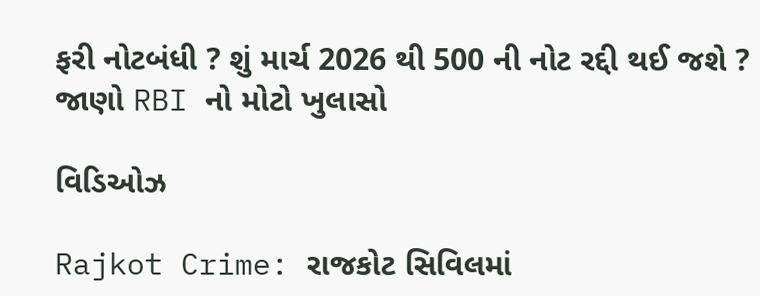ફરી નોટબંધી ? શું માર્ચ 2026 થી 500 ની નોટ રદ્દી થઈ જશે ? જાણો RBI નો મોટો ખુલાસો

વિડિઓઝ

Rajkot Crime: રાજકોટ સિવિલમાં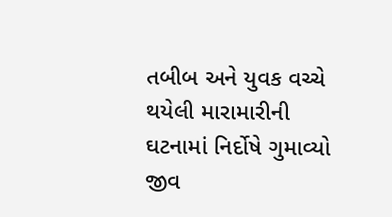તબીબ અને યુવક વચ્ચે થયેલી મારામારીની ઘટનામાં નિર્દોષે ગુમાવ્યો જીવ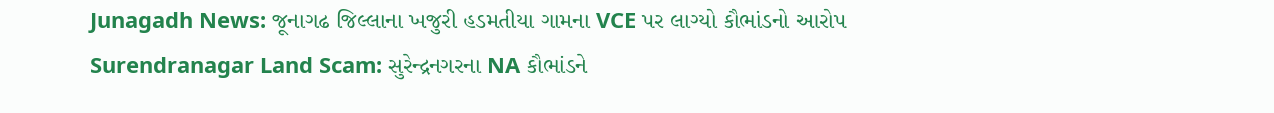Junagadh News: જૂનાગઢ જિલ્લાના ખજુરી હડમતીયા ગામના VCE પર લાગ્યો કૌભાંડનો આરોપ
Surendranagar Land Scam: સુરેન્દ્રનગરના NA કૌભાંડને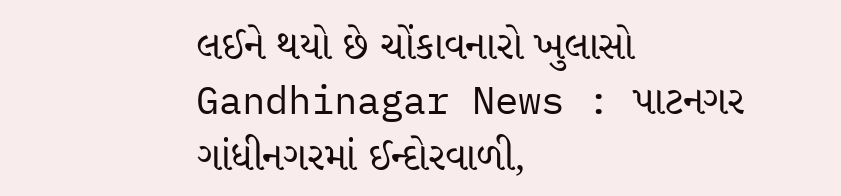લઈને થયો છે ચોંકાવનારો ખુલાસો
Gandhinagar News : પાટનગર ગાંધીનગરમાં ઈન્દોરવાળી,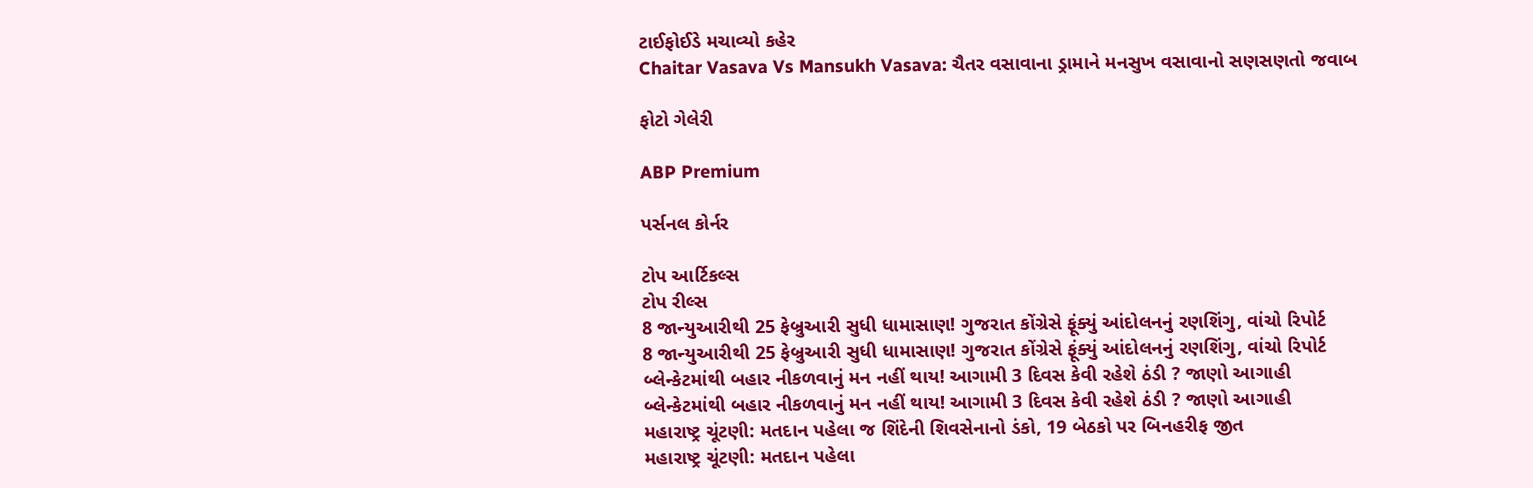ટાઈફોઈડે મચાવ્યો કહેર
Chaitar Vasava Vs Mansukh Vasava: ચૈતર વસાવાના ડ્રામાને મનસુખ વસાવાનો સણસણતો જવાબ

ફોટો ગેલેરી

ABP Premium

પર્સનલ કોર્નર

ટોપ આર્ટિકલ્સ
ટોપ રીલ્સ
8 જાન્યુઆરીથી 25 ફેબ્રુઆરી સુધી ધામાસાણ! ગુજરાત કોંગ્રેસે ફૂંક્યું આંદોલનનું રણશિંગુ, વાંચો રિપોર્ટ
8 જાન્યુઆરીથી 25 ફેબ્રુઆરી સુધી ધામાસાણ! ગુજરાત કોંગ્રેસે ફૂંક્યું આંદોલનનું રણશિંગુ, વાંચો રિપોર્ટ
બ્લેન્કેટમાંથી બહાર નીકળવાનું મન નહીં થાય! આગામી 3 દિવસ કેવી રહેશે ઠંડી ? જાણો આગાહી
બ્લેન્કેટમાંથી બહાર નીકળવાનું મન નહીં થાય! આગામી 3 દિવસ કેવી રહેશે ઠંડી ? જાણો આગાહી
મહારાષ્ટ્ર ચૂંટણી: મતદાન પહેલા જ શિંદેની શિવસેનાનો ડંકો, 19 બેઠકો પર બિનહરીફ જીત
મહારાષ્ટ્ર ચૂંટણી: મતદાન પહેલા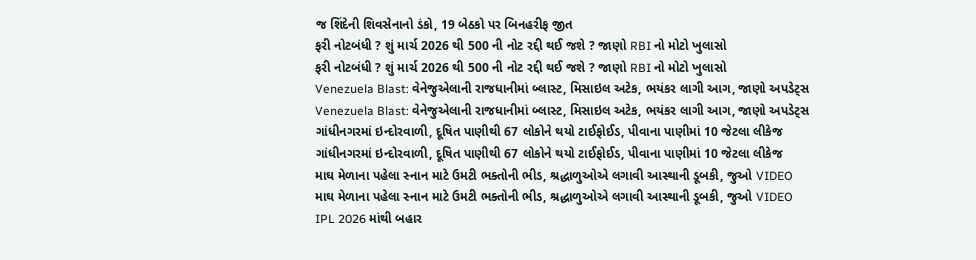જ શિંદેની શિવસેનાનો ડંકો, 19 બેઠકો પર બિનહરીફ જીત
ફરી નોટબંધી ? શું માર્ચ 2026 થી 500 ની નોટ રદ્દી થઈ જશે ? જાણો RBI નો મોટો ખુલાસો
ફરી નોટબંધી ? શું માર્ચ 2026 થી 500 ની નોટ રદ્દી થઈ જશે ? જાણો RBI નો મોટો ખુલાસો
Venezuela Blast: વેનેજુએલાની રાજધાનીમાં બ્લાસ્ટ, મિસાઇલ અટેક, ભયંકર લાગી આગ, જાણો અપડેટ્સ
Venezuela Blast: વેનેજુએલાની રાજધાનીમાં બ્લાસ્ટ, મિસાઇલ અટેક, ભયંકર લાગી આગ, જાણો અપડેટ્સ
ગાંધીનગરમાં ઇન્દોરવાળી, દૂષિત પાણીથી 67 લોકોને થયો ટાઈફોઈડ, પીવાના પાણીમાં 10 જેટલા લીકેજ
ગાંધીનગરમાં ઇન્દોરવાળી, દૂષિત પાણીથી 67 લોકોને થયો ટાઈફોઈડ, પીવાના પાણીમાં 10 જેટલા લીકેજ
માઘ મેળાના પહેલા સ્નાન માટે ઉમટી ભક્તોની ભીડ, શ્રદ્ધાળુઓએ લગાવી આસ્થાની ડૂબકી, જુઓ VIDEO
માઘ મેળાના પહેલા સ્નાન માટે ઉમટી ભક્તોની ભીડ, શ્રદ્ધાળુઓએ લગાવી આસ્થાની ડૂબકી, જુઓ VIDEO
IPL 2026 માંથી બહાર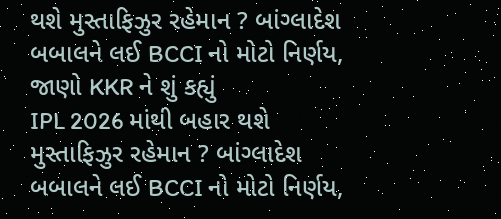થશે મુસ્તાફિઝુર રહેમાન ? બાંગ્લાદેશ બબાલને લઈ BCCI નો મોટો નિર્ણય, જાણો KKR ને શું કહ્યું
IPL 2026 માંથી બહાર થશે મુસ્તાફિઝુર રહેમાન ? બાંગ્લાદેશ બબાલને લઈ BCCI નો મોટો નિર્ણય,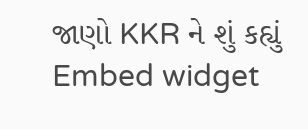જાણો KKR ને શું કહ્યું
Embed widget